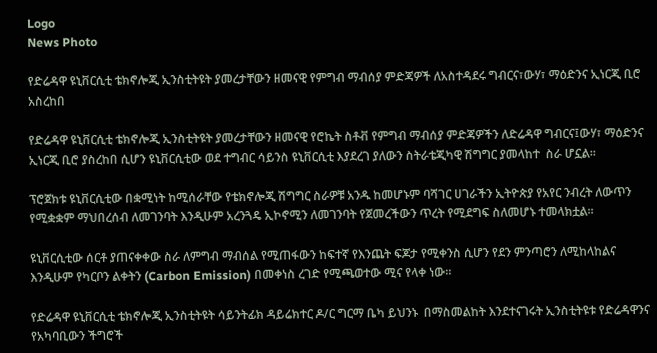Logo
News Photo

የድሬዳዋ ዩኒቨርሲቲ ቴክኖሎጂ ኢንስቲትዩት ያመረታቸውን ዘመናዊ የምግብ ማብሰያ ምድጃዎች ለአስተዳደሩ ግብርና፣ውሃ፣ ማዕድንና ኢነርጂ ቢሮ አስረከበ

የድሬዳዋ ዩኒቨርሲቲ ቴክኖሎጂ ኢንስቲትዩት ያመረታቸውን ዘመናዊ የሮኬት ስቶቭ የምግብ ማብሰያ ምድጃዎችን ለድሬዳዋ ግብርና፤ውሃ፣ ማዕድንና ኢነርጂ ቢሮ ያስረከበ ሲሆን ዩኒቨርሲቲው ወደ ተግብር ሳይንስ ዩኒቨርሲቲ እያደረገ ያለውን ስትራቴጂካዊ ሽግግር ያመላከተ  ስራ ሆኗል፡፡

ፕሮጀክቱ ዩኒቨርሲቲው በቋሚነት ከሚሰራቸው የቴክኖሎጂ ሽግግር ስራዎቹ አንዱ ከመሆኑም ባሻገር ሀገራችን ኢትዮጵያ የአየር ንብረት ለውጥን የሚቋቋም ማህበረሰብ ለመገንባት እንዲሁም አረንጓዴ ኢኮኖሚን ለመገንባት የጀመረችውን ጥረት የሚደግፍ ስለመሆኑ ተመላክቷል።

ዩኒቨርሲቲው ሰርቶ ያጠናቀቀው ስራ ለምግብ ማብሰል የሚጠፋውን ከፍተኛ የእንጨት ፍጆታ የሚቀንስ ሲሆን የደን ምንጣሮን ለሚከላከልና እንዲሁም የካርቦን ልቀትን (Carbon Emission) በመቀነስ ረገድ የሚጫወተው ሚና የላቀ ነው፡፡

የድሬዳዋ ዩኒቨርሲቲ ቴክኖሎጂ ኢንስቲትዩት ሳይንትፊክ ዳይሬክተር ዶ/ር ግርማ ቤካ ይህንኑ  በማስመልከት እንደተናገሩት ኢንስቲትዩቱ የድሬዳዋንና የአካባቢውን ችግሮች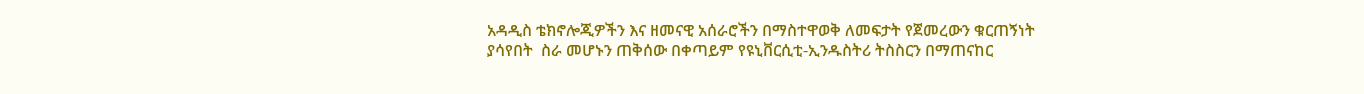አዳዲስ ቴክኖሎጂዎችን እና ዘመናዊ አሰራሮችን በማስተዋወቅ ለመፍታት የጀመረውን ቁርጠኝነት ያሳየበት  ስራ መሆኑን ጠቅሰው በቀጣይም የዩኒቨርሲቲ-ኢንዱስትሪ ትስስርን በማጠናከር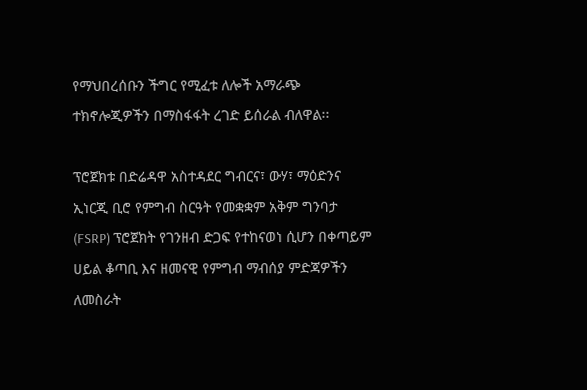የማህበረሰቡን ችግር የሚፈቱ ለሎች አማራጭ ተክኖሎጂዎችን በማስፋፋት ረገድ ይሰራል ብለዋል፡፡

ፕሮጀክቱ በድሬዳዋ አስተዳደር ግብርና፣ ውሃ፣ ማዕድንና ኢነርጂ ቢሮ የምግብ ስርዓት የመቋቋም አቅም ግንባታ (FSRP) ፕሮጀክት የገንዘብ ድጋፍ የተከናወነ ሲሆን በቀጣይም  ሀይል ቆጣቢ እና ዘመናዊ የምግብ ማብሰያ ምድጃዎችን ለመስራት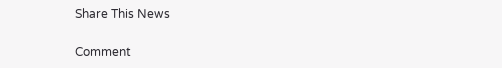Share This News

Comment